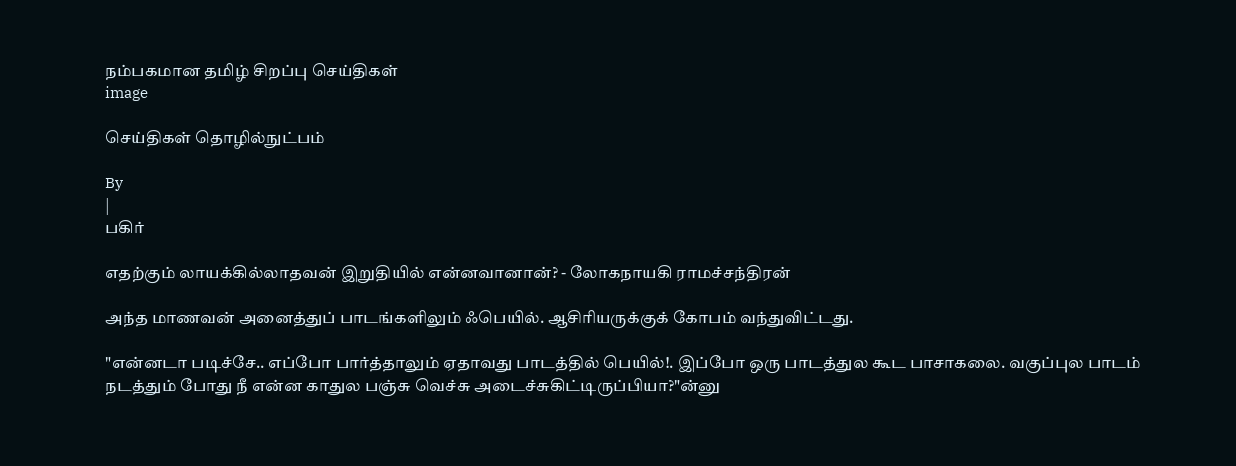நம்பகமான தமிழ் சிறப்பு செய்திகள்
image

செய்திகள் தொழில்நுட்பம்

By
|
பகிர்

எதற்கும் லாயக்கில்லாதவன் இறுதியில் என்னவானான்? - லோகநாயகி ராமச்சந்திரன்

அந்த மாணவன் அனைத்துப் பாடங்களிலும் ஃபெயில். ஆசிரியருக்குக் கோபம் வந்துவிட்டது.

"என்னடா படிச்சே.. எப்போ பார்த்தாலும் ஏதாவது பாடத்தில் பெயில்!. இப்போ ஒரு பாடத்துல கூட பாசாகலை. வகுப்புல பாடம் நடத்தும் போது நீ என்ன காதுல பஞ்சு வெச்சு அடைச்சுகிட்டிருப்பியா?"ன்னு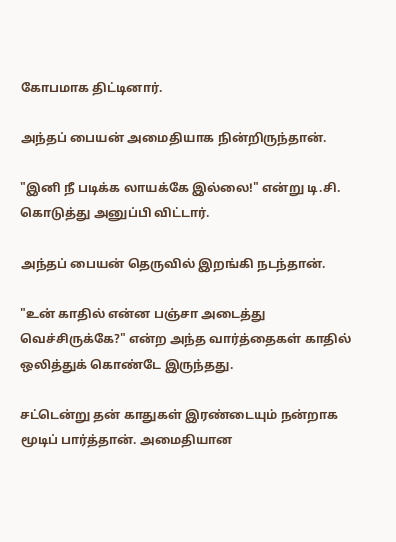கோபமாக திட்டினார்.

அந்தப் பையன் அமைதியாக நின்றிருந்தான்.

"இனி நீ படிக்க லாயக்கே இல்லை!" என்று டி.சி. கொடுத்து அனுப்பி விட்டார்.

அந்தப் பையன் தெருவில் இறங்கி நடந்தான்.

"உன் காதில் என்ன பஞ்சா அடைத்து வெச்சிருக்கே?" என்ற அந்த வார்த்தைகள் காதில் ஒலித்துக் கொண்டே இருந்தது.

சட்டென்று தன் காதுகள் இரண்டையும் நன்றாக மூடிப் பார்த்தான். அமைதியான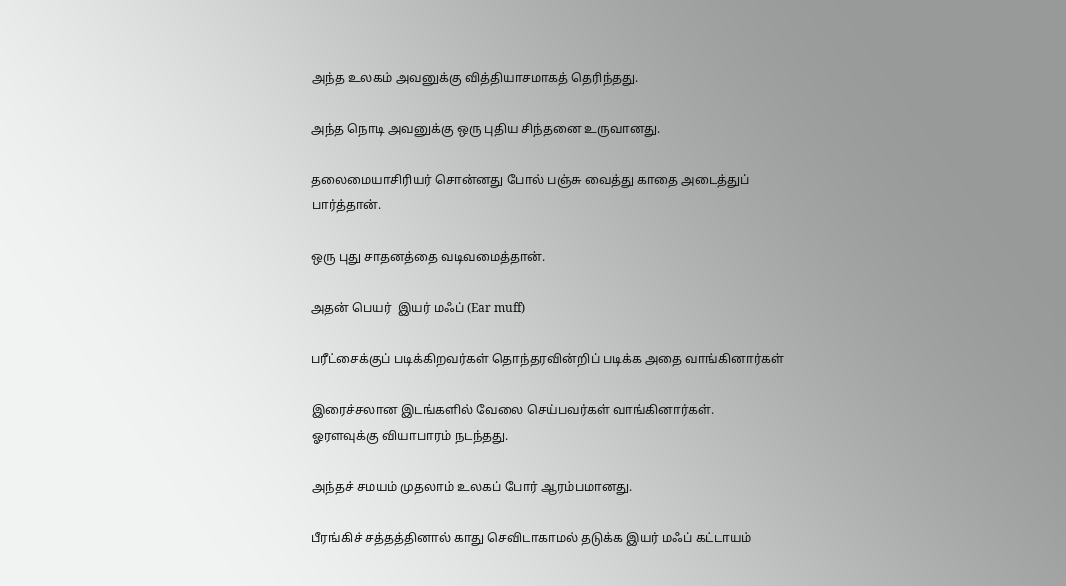அந்த உலகம் அவனுக்கு வித்தியாசமாகத் தெரிந்தது.

அந்த நொடி அவனுக்கு ஒரு புதிய சிந்தனை உருவானது.

தலைமையாசிரியர் சொன்னது போல் பஞ்சு வைத்து காதை அடைத்துப் பார்த்தான்.

ஒரு புது சாதனத்தை வடிவமைத்தான்.

அதன் பெயர்  இயர் மஃப் (Ear muff)

பரீட்சைக்குப் படிக்கிறவர்கள் தொந்தரவின்றிப் படிக்க அதை வாங்கினார்கள்

இரைச்சலான இடங்களில் வேலை செய்பவர்கள் வாங்கினார்கள்.
ஓரளவுக்கு வியாபாரம் நடந்தது.

அந்தச் சமயம் முதலாம் உலகப் போர் ஆரம்பமானது.

பீரங்கிச் சத்தத்தினால் காது செவிடாகாமல் தடுக்க இயர் மஃப் கட்டாயம்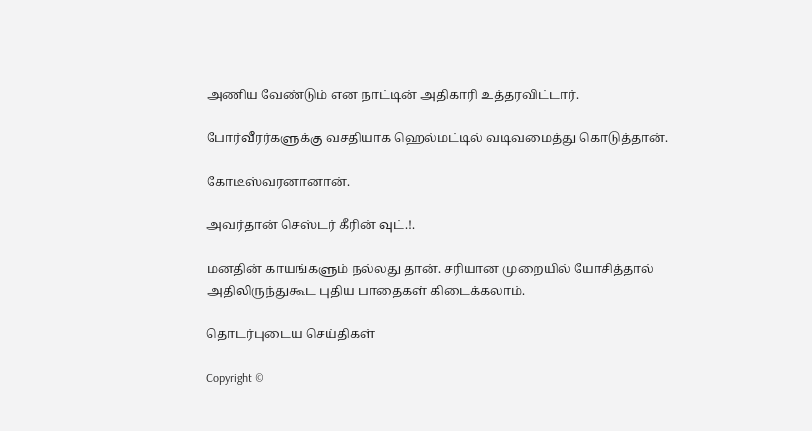அணிய வேண்டும் என நாட்டின் அதிகாரி உத்தரவிட்டார்.

போர்வீரர்களுக்கு வசதியாக ஹெல்மட்டில் வடிவமைத்து கொடுத்தான்.

கோடீஸ்வரனானான்.

அவர்தான் செஸ்டர் கீரின் வுட்.!.

மனதின் காயங்களும் நல்லது தான். சரியான முறையில் யோசித்தால் அதிலிருந்துகூட புதிய பாதைகள் கிடைக்கலாம்.

தொடர்புடைய செய்திகள்

Copyright ©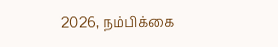2026, நம்பிக்கை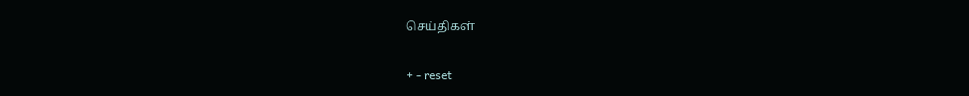செய்திகள்

+ - reset